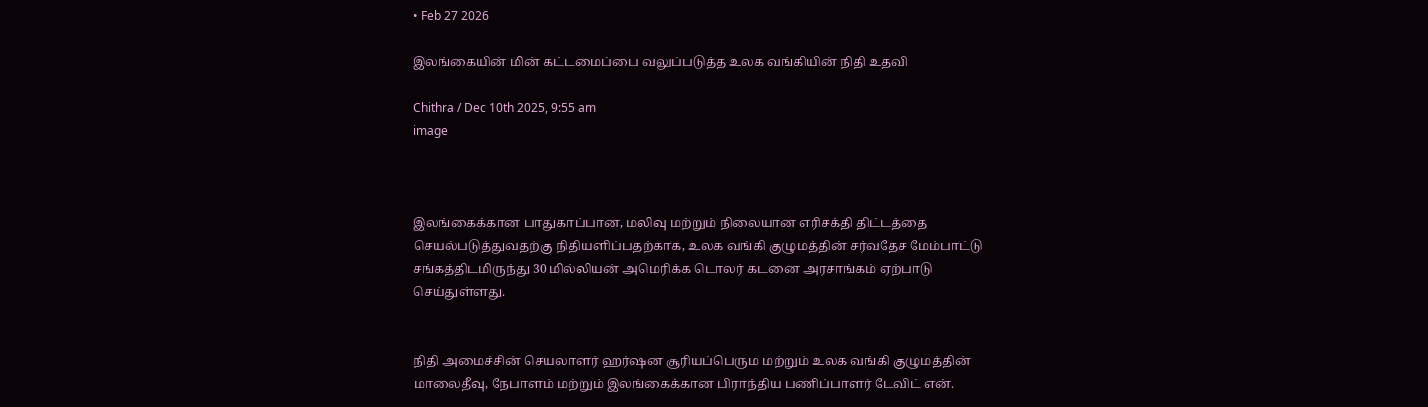• Feb 27 2026

இலங்கையின் மின் கட்டமைப்பை வலுப்படுத்த உலக வங்கியின் நிதி உதவி

Chithra / Dec 10th 2025, 9:55 am
image



இலங்கைக்கான பாதுகாப்பான, மலிவு மற்றும் நிலையான எரிசக்தி திட்டத்தை செயல்படுத்துவதற்கு நிதியளிப்பதற்காக, உலக வங்கி குழுமத்தின் சர்வதேச மேம்பாட்டு சங்கத்திடமிருந்து 30 மில்லியன் அமெரிக்க டொலர் கடனை அரசாங்கம் ஏற்பாடு செய்துள்ளது.


நிதி அமைச்சின் செயலாளர் ஹர்ஷன சூரியப்பெரும மற்றும் உலக வங்கி குழுமத்தின் மாலைதீவு, நேபாளம் மற்றும் இலங்கைக்கான பிராந்திய பணிப்பாளர் டேவிட் என்.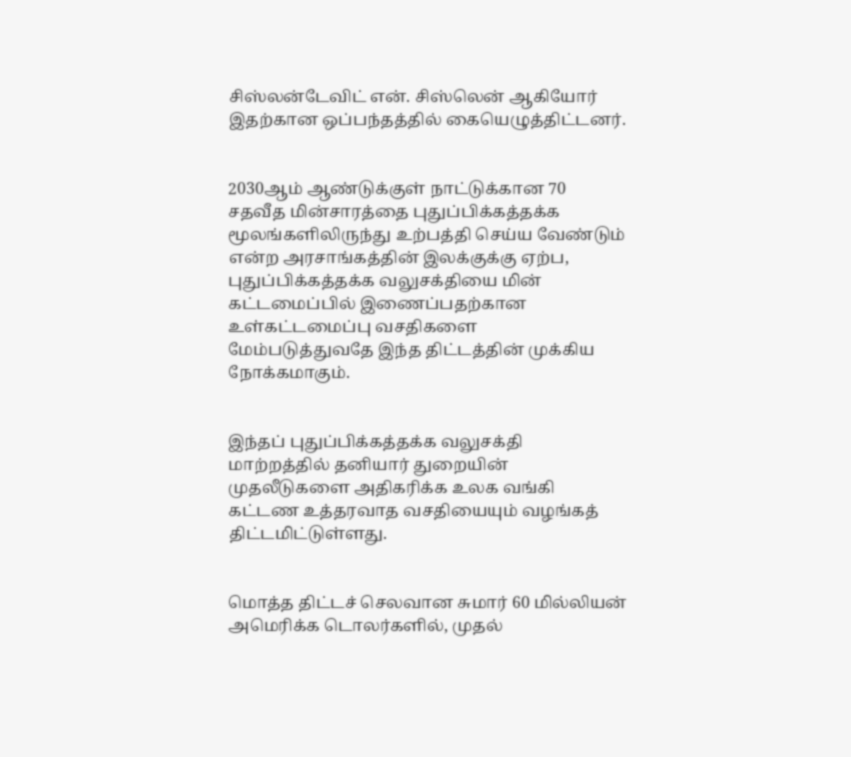சிஸ்லன்டேவிட் என். சிஸ்லென் ஆகியோர் இதற்கான ஒப்பந்தத்தில் கையெழுத்திட்டனர்.


2030ஆம் ஆண்டுக்குள் நாட்டுக்கான 70 சதவீத மின்சாரத்தை புதுப்பிக்கத்தக்க மூலங்களிலிருந்து உற்பத்தி செய்ய வேண்டும் என்ற அரசாங்கத்தின் இலக்குக்கு ஏற்ப, புதுப்பிக்கத்தக்க வலுசக்தியை மின் கட்டமைப்பில் இணைப்பதற்கான உள்கட்டமைப்பு வசதிகளை மேம்படுத்துவதே இந்த திட்டத்தின் முக்கிய நோக்கமாகும்.


இந்தப் புதுப்பிக்கத்தக்க வலுசக்தி மாற்றத்தில் தனியார் துறையின் முதலீடுகளை அதிகரிக்க உலக வங்கி கட்டண உத்தரவாத வசதியையும் வழங்கத் திட்டமிட்டுள்ளது.


மொத்த திட்டச் செலவான சுமார் 60 மில்லியன் அமெரிக்க டொலர்களில், முதல்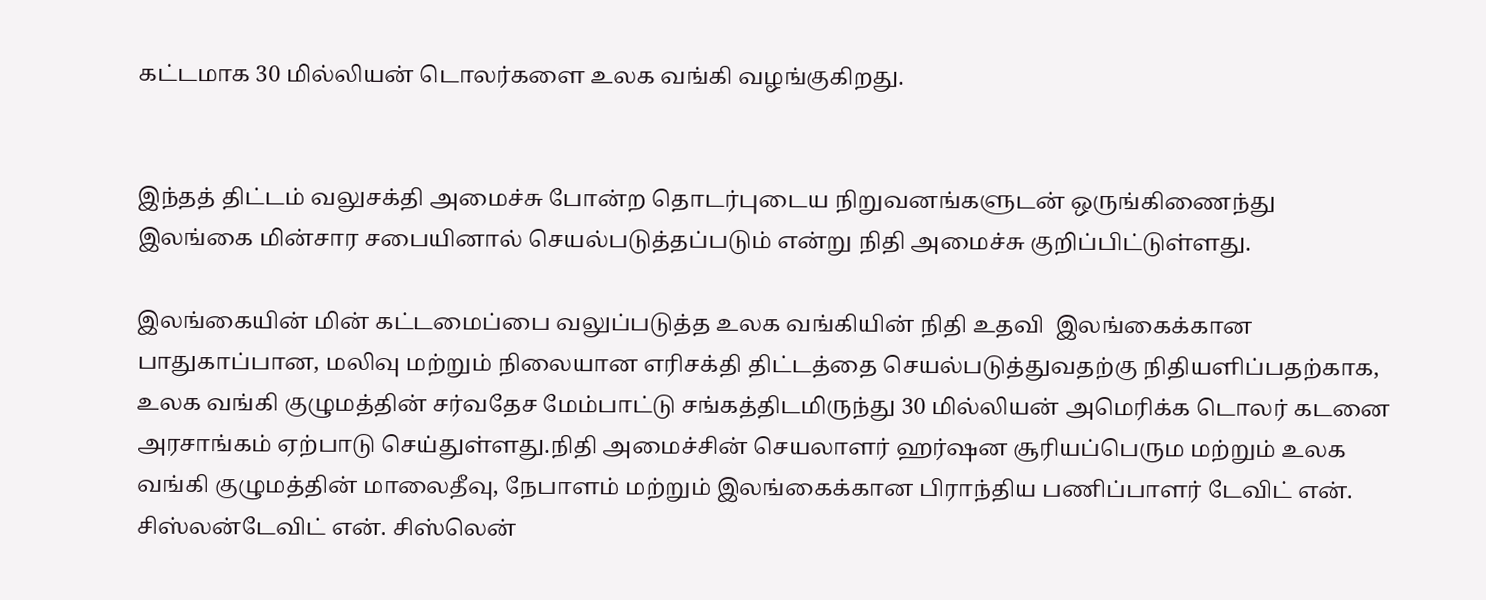கட்டமாக 30 மில்லியன் டொலர்களை உலக வங்கி வழங்குகிறது.


இந்தத் திட்டம் வலுசக்தி அமைச்சு போன்ற தொடர்புடைய நிறுவனங்களுடன் ஒருங்கிணைந்து இலங்கை மின்சார சபையினால் செயல்படுத்தப்படும் என்று நிதி அமைச்சு குறிப்பிட்டுள்ளது.

இலங்கையின் மின் கட்டமைப்பை வலுப்படுத்த உலக வங்கியின் நிதி உதவி  இலங்கைக்கான பாதுகாப்பான, மலிவு மற்றும் நிலையான எரிசக்தி திட்டத்தை செயல்படுத்துவதற்கு நிதியளிப்பதற்காக, உலக வங்கி குழுமத்தின் சர்வதேச மேம்பாட்டு சங்கத்திடமிருந்து 30 மில்லியன் அமெரிக்க டொலர் கடனை அரசாங்கம் ஏற்பாடு செய்துள்ளது.நிதி அமைச்சின் செயலாளர் ஹர்ஷன சூரியப்பெரும மற்றும் உலக வங்கி குழுமத்தின் மாலைதீவு, நேபாளம் மற்றும் இலங்கைக்கான பிராந்திய பணிப்பாளர் டேவிட் என். சிஸ்லன்டேவிட் என். சிஸ்லென்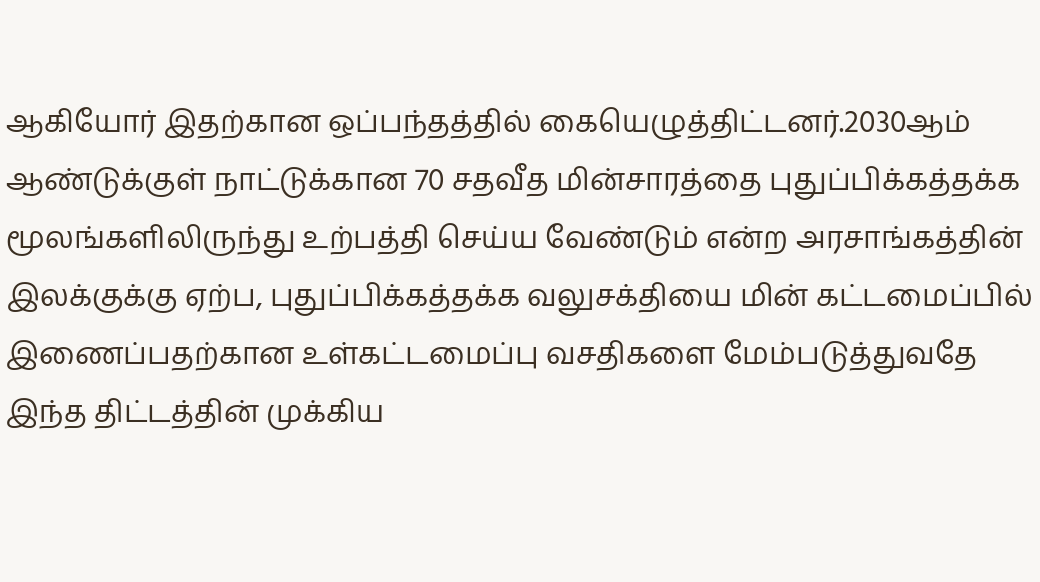ஆகியோர் இதற்கான ஒப்பந்தத்தில் கையெழுத்திட்டனர்.2030ஆம் ஆண்டுக்குள் நாட்டுக்கான 70 சதவீத மின்சாரத்தை புதுப்பிக்கத்தக்க மூலங்களிலிருந்து உற்பத்தி செய்ய வேண்டும் என்ற அரசாங்கத்தின் இலக்குக்கு ஏற்ப, புதுப்பிக்கத்தக்க வலுசக்தியை மின் கட்டமைப்பில் இணைப்பதற்கான உள்கட்டமைப்பு வசதிகளை மேம்படுத்துவதே இந்த திட்டத்தின் முக்கிய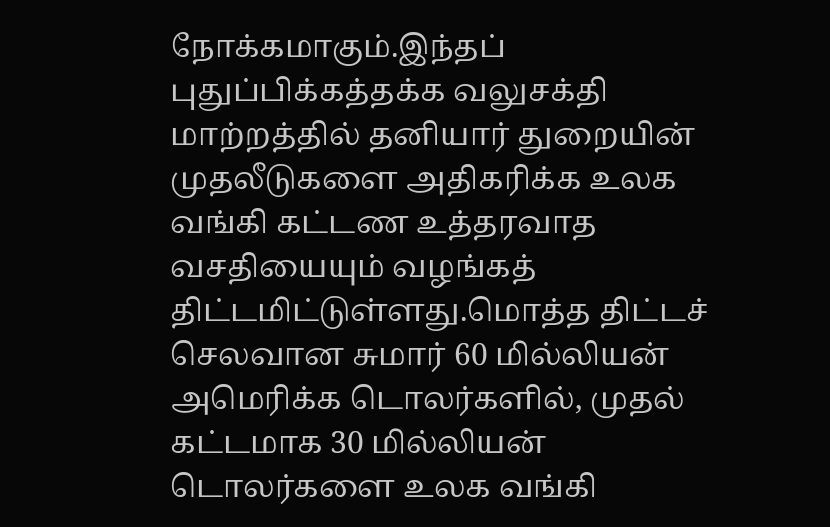நோக்கமாகும்.இந்தப் புதுப்பிக்கத்தக்க வலுசக்தி மாற்றத்தில் தனியார் துறையின் முதலீடுகளை அதிகரிக்க உலக வங்கி கட்டண உத்தரவாத வசதியையும் வழங்கத் திட்டமிட்டுள்ளது.மொத்த திட்டச் செலவான சுமார் 60 மில்லியன் அமெரிக்க டொலர்களில், முதல் கட்டமாக 30 மில்லியன் டொலர்களை உலக வங்கி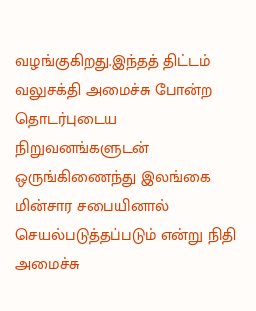வழங்குகிறது.இந்தத் திட்டம் வலுசக்தி அமைச்சு போன்ற தொடர்புடைய நிறுவனங்களுடன் ஒருங்கிணைந்து இலங்கை மின்சார சபையினால் செயல்படுத்தப்படும் என்று நிதி அமைச்சு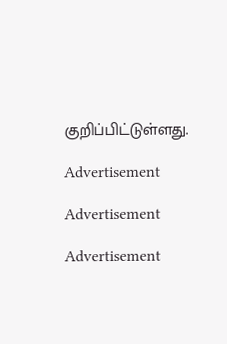குறிப்பிட்டுள்ளது.

Advertisement

Advertisement

Advertisement